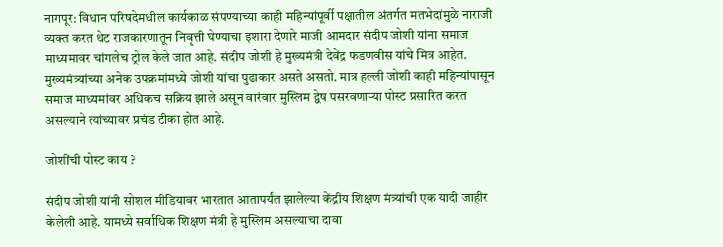नागपूर: विधान परिषदेमधील कार्यकाळ संपण्याच्या काही महिन्यांपूर्वी पक्षातील अंतर्गत मतभेदांमुळे नाराजी व्यक्त करत थेट राजकारणातून निवृत्ती घेण्याचा इशारा देणारे माजी आमदार संदीप जोशी यांना समाज माध्यमावर चांगलेच ट्रोल केले जात आहे. संदीप जोशी हे मुख्यमंत्री देवेंद्र फडणवीस यांचे मित्र आहेत. मुख्यमंत्र्यांच्या अनेक उपक्रमांमध्ये जोशी यांचा पुढाकार असते असतो. मात्र हल्ली जोशी काही महिन्यांपासून समाज माध्यमांवर अधिकच सक्रिय झाले असून वारंवार मुस्लिम द्वेष पसरवणाऱ्या पोस्ट प्रसारित करत असल्याने त्यांच्यावर प्रचंड टीका होत आहे.

जोशींची पोस्ट काय ?

संदीप जोशी यांनी सोशल मीडियावर भारतात आतापर्यंत झालेल्या केंद्रीय शिक्षण मंत्र्यांची एक यादी जाहीर केलेली आहे. यामध्ये सर्वाधिक शिक्षण मंत्री हे मुस्लिम असल्याचा दावा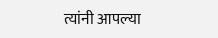त्यांनी आपल्या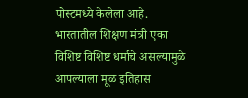पोस्टमध्ये केलेला आहे. भारतातील शिक्षण मंत्री एका विशिष्ट विशिष्ट धर्माचे असल्यामुळे आपल्याला मूळ इतिहास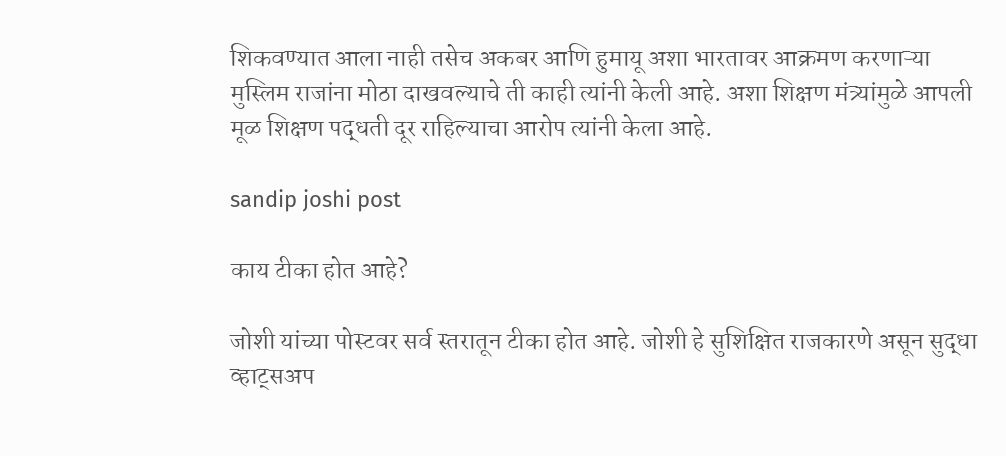शिकवण्यात आला नाही तसेच अकबर आणि हुमायू अशा भारतावर आक्रमण करणाऱ्या मुस्लिम राजांना मोठा दाखवल्याचे ती काही त्यांनी केली आहे. अशा शिक्षण मंत्र्यांमुळे आपली मूळ शिक्षण पद्धती दूर राहिल्याचा आरोप त्यांनी केला आहे.

sandip joshi post

काय टीका होत आहे?

जोशी यांच्या पोस्टवर सर्व स्तरातून टीका होत आहे. जोशी हे सुशिक्षित राजकारणे असून सुद्धा व्हाट्सअप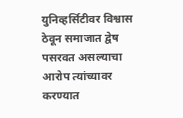युनिव्हर्सिटीवर विश्वास ठेवून समाजात द्वेष पसरवत असल्याचा आरोप त्यांच्यावर करण्यात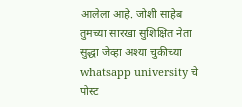आलेला आहे. जोशी साहेब तुमच्या सारखा सुशिक्षित नेता सुद्धा जेव्हा अश्या चुकीच्या whatsapp university चे पोस्ट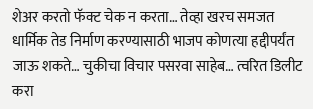शेअर करतो फॅक्ट चेक न करता… तेव्हा खरच समजत धार्मिक तेड निर्माण करण्यासाठी भाजप कोणत्या हद्दीपर्यंत जाऊ शकते… चुकीचा विचार पसरवा साहेब… त्वरित डिलीट करा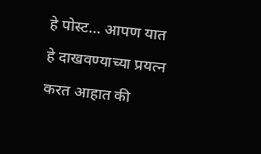हे पोस्ट… आपण यात हे दाखवण्याच्या प्रयत्न करत आहात की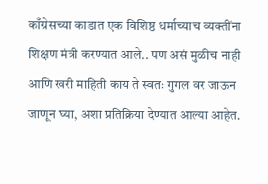काँग्रेसच्या काडात एक विशिष्ठ धर्माच्याच व्यक्तींना शिक्षण मंत्री करण्यात आले.. पण असं मुळीच नाही आणि खरी माहिती काय ते स्वतः गुगल वर जाऊन जाणून घ्या, अशा प्रतिक्रिया देण्यात आल्या आहेत.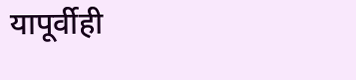यापूर्वीही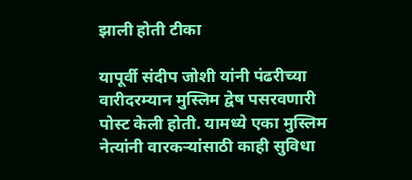झाली होती टीका

यापूर्वी संदीप जोशी यांनी पंढरीच्या वारीदरम्यान मुस्लिम द्वेष पसरवणारी पोस्ट केली होती. यामध्ये एका मुस्लिम नेत्यांनी वारकऱ्यांसाठी काही सुविधा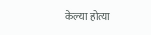केल्या होत्या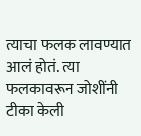त्याचा फलक लावण्यात आलं होतं. त्या फलकावरून जोशींनी टीका केली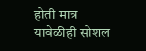होती मात्र यावेळीही सोशल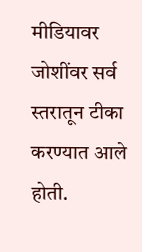मीडियावर जोशींवर सर्व स्तरातून टीका करण्यात आले होती.